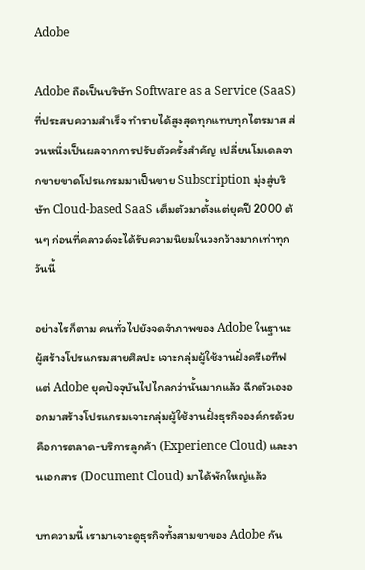Adobe

Adobe ถือเป็นบริษัท Software as a Service (SaaS) ที่ประสบความสำเร็จ ทำรายได้สูงสุดทุกแทบทุกไตรมาส ส่วนหนึ่งเป็นผลจากการปรับตัวครั้งสำคัญ เปลี่ยนโมเดลจากขายขาดโปรแกรมมาเป็นขาย Subscription มุ่งสู่บริษัท Cloud-based SaaS เต็มตัวมาตั้งแต่ยุคปี 2000 ต้นๆ ก่อนที่คลาวด์จะได้รับความนิยมในวงกว้างมากเท่าทุกวันนี้

อย่างไรก็ตาม คนทั่วไปยังจดจำภาพของ Adobe ในฐานะผู้สร้างโปรแกรมสายศิลปะ เจาะกลุ่มผู้ใช้งานฝั่งครีเอทีฟ แต่ Adobe ยุคปัจจุบันไปไกลกว่านั้นมากแล้ว ฉีกตัวเองออกมาสร้างโปรแกรมเจาะกลุ่มผู้ใช้งานฝั่งธุรกิจองค์กรด้วย คือการตลาด-บริการลูกค้า (Experience Cloud) และงานเอกสาร (Document Cloud) มาได้พักใหญ่แล้ว

บทความนี้ เรามาเจาะดูธุรกิจทั้งสามขาของ Adobe กัน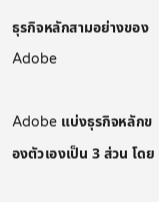ธุรกิจหลักสามอย่างของ Adobe

Adobe แบ่งธุรกิจหลักของตัวเองเป็น 3 ส่วน โดย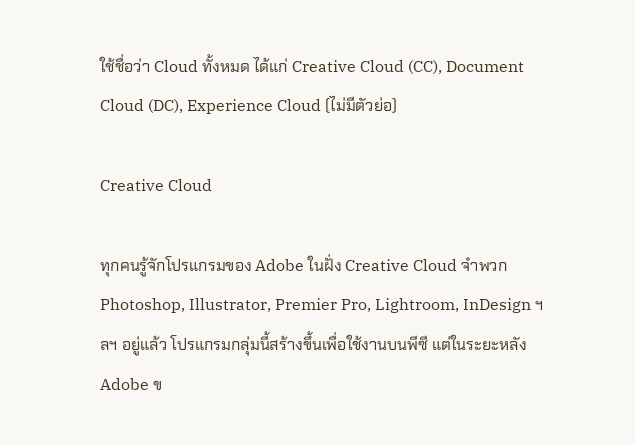ใช้ชื่อว่า Cloud ทั้งหมด ได้แก่ Creative Cloud (CC), Document Cloud (DC), Experience Cloud (ไม่มีตัวย่อ)

Creative Cloud

ทุกคนรู้จักโปรแกรมของ Adobe ในฝั่ง Creative Cloud จำพวก Photoshop, Illustrator, Premier Pro, Lightroom, InDesign ฯลฯ อยู่แล้ว โปรแกรมกลุ่มนี้สร้างขึ้นเพื่อใช้งานบนพีซี แต่ในระยะหลัง Adobe ข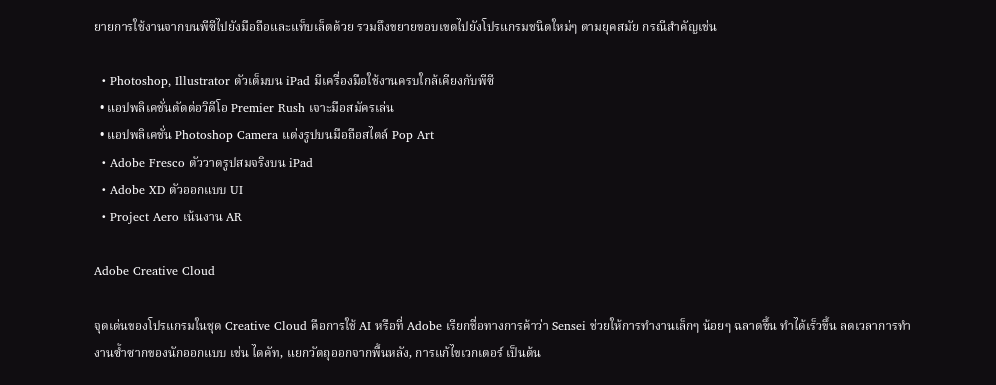ยายการใช้งานจากบนพีซีไปยังมือถือและแท็บเล็ตด้วย รวมถึงขยายขอบเขตไปยังโปรแกรมชนิดใหม่ๆ ตามยุคสมัย กรณีสำคัญเช่น

  • Photoshop, Illustrator ตัวเต็มบน iPad มีเครื่องมือใช้งานครบใกล้เคียงกับพีซี
  • แอปพลิเคชั่นตัดต่อวิดีโอ Premier Rush เจาะมือสมัครเล่น
  • แอปพลิเคชั่น Photoshop Camera แต่งรูปบนมือถือสไตล์ Pop Art
  • Adobe Fresco ตัววาดรูปสมจริงบน iPad
  • Adobe XD ตัวออกแบบ UI
  • Project Aero เน้นงาน AR

Adobe Creative Cloud

จุดเด่นของโปรแกรมในชุด Creative Cloud คือการใช้ AI หรือที่ Adobe เรียกชื่อทางการค้าว่า Sensei ช่วยให้การทำงานเล็กๆ น้อยๆ ฉลาดขึ้น ทำได้เร็วขึ้น ลดเวลาการทำงานซ้ำซากของนักออกแบบ เช่น ไดคัท, แยกวัตถุออกจากพื้นหลัง, การแก้ไขเวกเตอร์ เป็นต้น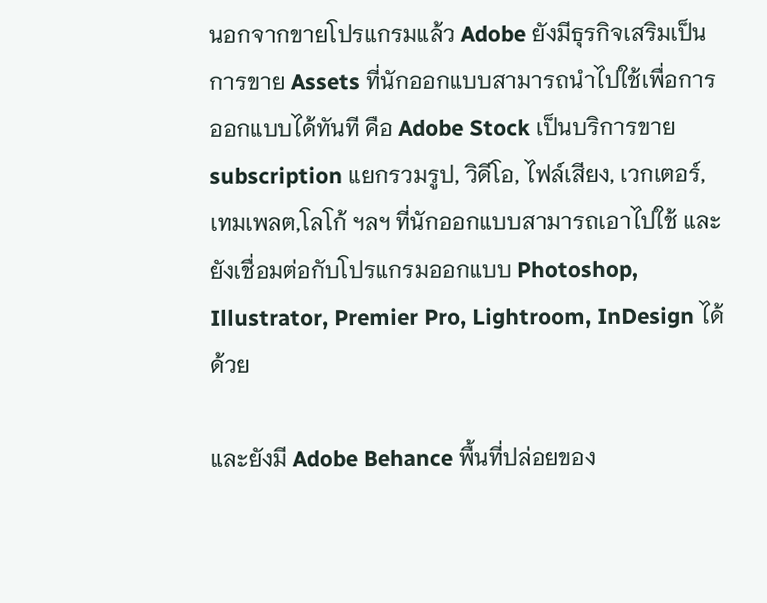นอกจากขายโปรแกรมแล้ว Adobe ยังมีธุรกิจเสริมเป็นการขาย Assets ที่นักออกแบบสามารถนำไปใช้เพื่อการออกแบบได้ทันที คือ Adobe Stock เป็นบริการขาย subscription แยกรวมรูป, วิดีโอ, ไฟล์เสียง, เวกเตอร์, เทมเพลต,โลโก้ ฯลฯ ที่นักออกแบบสามารถเอาไปใช้ และยังเชื่อมต่อกับโปรแกรมออกแบบ Photoshop, Illustrator, Premier Pro, Lightroom, InDesign ได้ด้วย

และยังมี Adobe Behance พื้นที่ปล่อยของ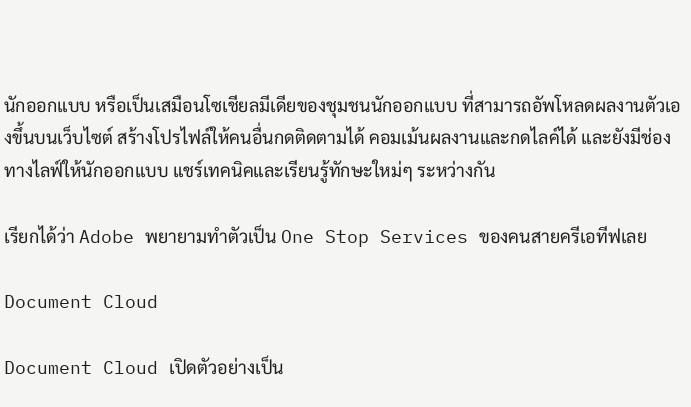นักออกแบบ หรือเป็นเสมือนโซเชียลมีเดียของชุมชนนักออกแบบ ที่สามารถอัพโหลดผลงานตัวเองขึ้นบนเว็บไซต์ สร้างโปรไฟล์ให้คนอื่นกดติดตามได้ คอมเม้นผลงานและกดไลค์ได้ และยังมีช่องทางไลฟ์ให้นักออกแบบ แชร์เทคนิคและเรียนรู้ทักษะใหม่ๆ ระหว่างกัน

เรียกได้ว่า Adobe พยายามทำตัวเป็น One Stop Services ของคนสายครีเอทีฟเลย

Document Cloud

Document Cloud เปิดตัวอย่างเป็น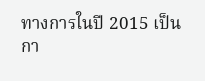ทางการในปี 2015 เป็นกา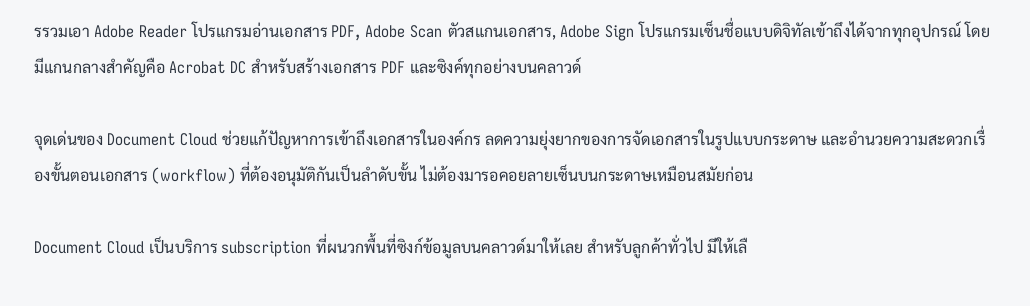รรวมเอา Adobe Reader โปรแกรมอ่านเอกสาร PDF, Adobe Scan ตัวสแกนเอกสาร, Adobe Sign โปรแกรมเซ็นชื่อแบบดิจิทัลเข้าถึงได้จากทุกอุปกรณ์ โดยมีแกนกลางสำคัญคือ Acrobat DC สำหรับสร้างเอกสาร PDF และซิงค์ทุกอย่างบนคลาวด์

จุดเด่นของ Document Cloud ช่วยแก้ปัญหาการเข้าถึงเอกสารในองค์กร ลดความยุ่งยากของการจัดเอกสารในรูปแบบกระดาษ และอำนวยความสะดวกเรื่องขั้นตอนเอกสาร (workflow) ที่ต้องอนุมัติกันเป็นลำดับขั้น ไม่ต้องมารอคอยลายเซ็นบนกระดาษเหมือนสมัยก่อน

Document Cloud เป็นบริการ subscription ที่ผนวกพื้นที่ซิงก์ข้อมูลบนคลาวด์มาให้เลย สำหรับลูกค้าทั่วไป มีให้เลื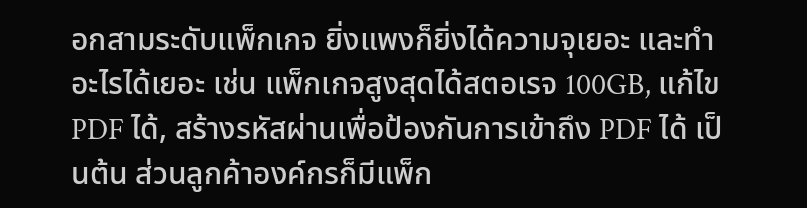อกสามระดับแพ็กเกจ ยิ่งแพงก็ยิ่งได้ความจุเยอะ และทำอะไรได้เยอะ เช่น แพ็กเกจสูงสุดได้สตอเรจ 100GB, แก้ไข PDF ได้, สร้างรหัสผ่านเพื่อป้องกันการเข้าถึง PDF ได้ เป็นต้น ส่วนลูกค้าองค์กรก็มีแพ็ก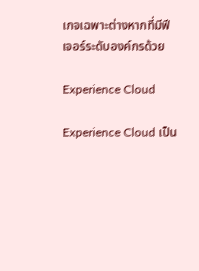เกจเฉพาะต่างหากที่มีฟีเจอร์ระดับองค์กรด้วย

Experience Cloud

Experience Cloud เป็น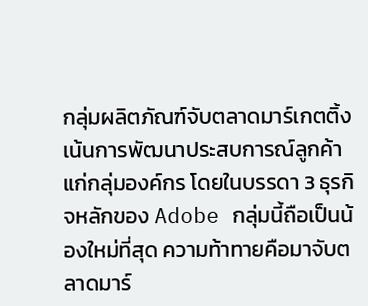กลุ่มผลิตภัณฑ์จับตลาดมาร์เกตติ้งเน้นการพัฒนาประสบการณ์ลูกค้าแก่กลุ่มองค์กร โดยในบรรดา 3 ธุรกิจหลักของ Adobe กลุ่มนี้ถือเป็นน้องใหม่ที่สุด ความท้าทายคือมาจับตลาดมาร์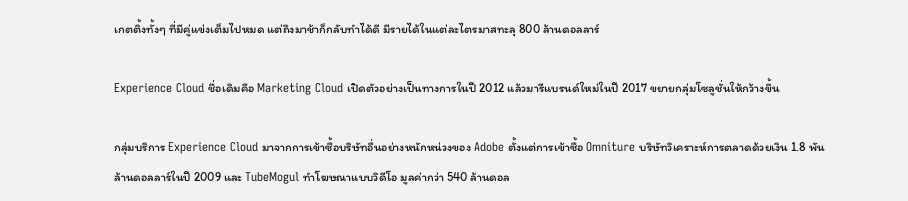เกตติ้งทั้งๆ ที่มีคู่แข่งเต็มไปหมด แต่ถึงมาช้าก็กลับทำได้ดี มีรายได้ในแต่ละไตรมาสทะลุ 800 ล้านดอลลาร์

Experience Cloud ชื่อเดิมคือ Marketing Cloud เปิดตัวอย่างเป็นทางการในปี 2012 แล้วมารีแบรนด์ใหม่ในปี 2017 ขยายกลุ่มโซลูชั่นให้กว้างขึ้น

กลุ่มบริการ Experience Cloud มาจากการเข้าซื้อบริษัทอื่นอย่างหนักหน่วงของ Adobe ตั้งแต่การเข้าซื้อ Omniture บริษัทวิเคราะห์การตลาดด้วยเงิน 1.8 พันล้านดอลลาร์ในปี 2009 และ TubeMogul ทำโฆษณาแบบวิดีโอ มูลค่ากว่า 540 ล้านดอล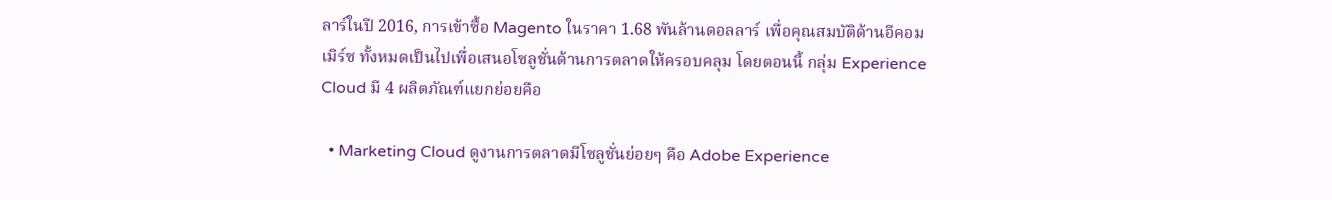ลาร์ในปี 2016, การเข้าซื้อ Magento ในราคา 1.68 พันล้านดอลลาร์ เพื่อคุณสมบัติด้านอีคอมเมิร์ซ ทั้งหมดเป็นไปเพื่อเสนอโซลูชั่นด้านการตลาดให้ครอบคลุม โดยตอนนี้ กลุ่ม Experience Cloud มี 4 ผลิตภัณฑ์แยกย่อยคือ

  • Marketing Cloud ดูงานการตลาดมีโซลูชั่นย่อยๆ คือ Adobe Experience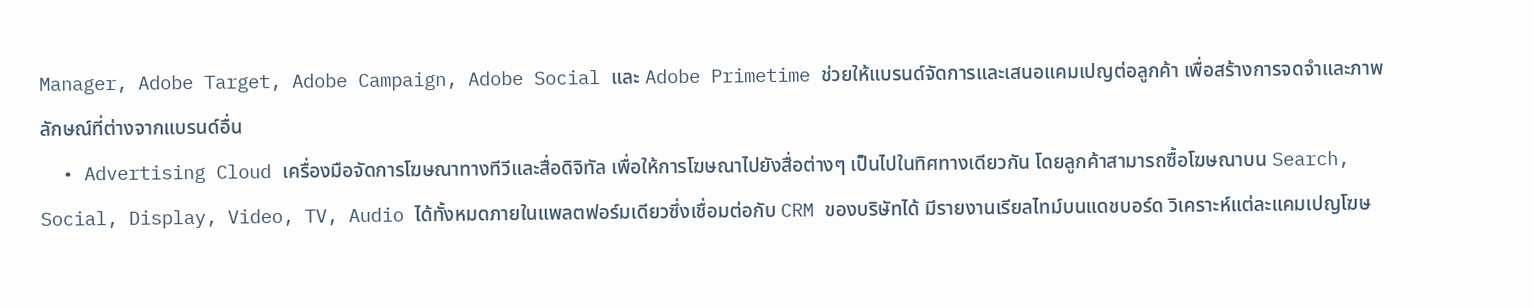Manager, Adobe Target, Adobe Campaign, Adobe Social และ Adobe Primetime ช่วยให้แบรนด์จัดการและเสนอแคมเปญต่อลูกค้า เพื่อสร้างการจดจำและภาพลักษณ์ที่ต่างจากแบรนด์อื่น
  • Advertising Cloud เครื่องมือจัดการโฆษณาทางทีวีและสื่อดิจิทัล เพื่อให้การโฆษณาไปยังสื่อต่างๆ เป็นไปในทิศทางเดียวกัน โดยลูกค้าสามารถซื้อโฆษณาบน Search, Social, Display, Video, TV, Audio ได้ทั้งหมดภายในแพลตฟอร์มเดียวซึ่งเชื่อมต่อกับ CRM ของบริษัทได้ มีรายงานเรียลไทม์บนแดชบอร์ด วิเคราะห์แต่ละแคมเปญโฆษ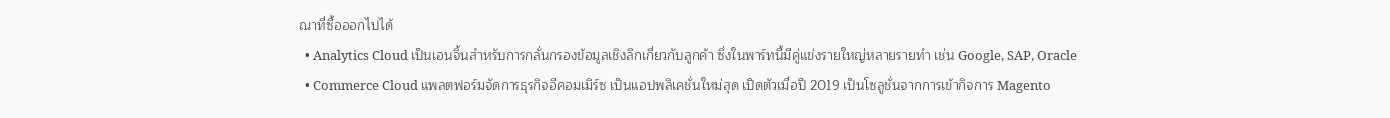ณาที่ซื้อออกไปได้
  • Analytics Cloud เป็นเอนจิ้นสำหรับการกลั่นกรองข้อมูลเชิงลึกเกี่ยวกับลูกค้า ซึ่งในพาร์ทนี้มีคู่แข่งรายใหญ่หลายรายทำ เช่น Google, SAP, Oracle
  • Commerce Cloud แพลตฟอร์มจัดการธุรกิจอีคอมเมิร์ซ เป็นแอปพลิเคชั่นใหม่สุด เปิดตัวเมื่อปี 2019 เป็นโซลูชั่นจากการเข้ากิจการ Magento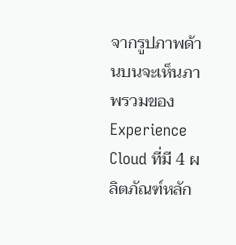จากรูปภาพด้านบนจะเห็นภาพรวมของ Experience Cloud ที่มี 4 ผลิตภัณฑ์หลัก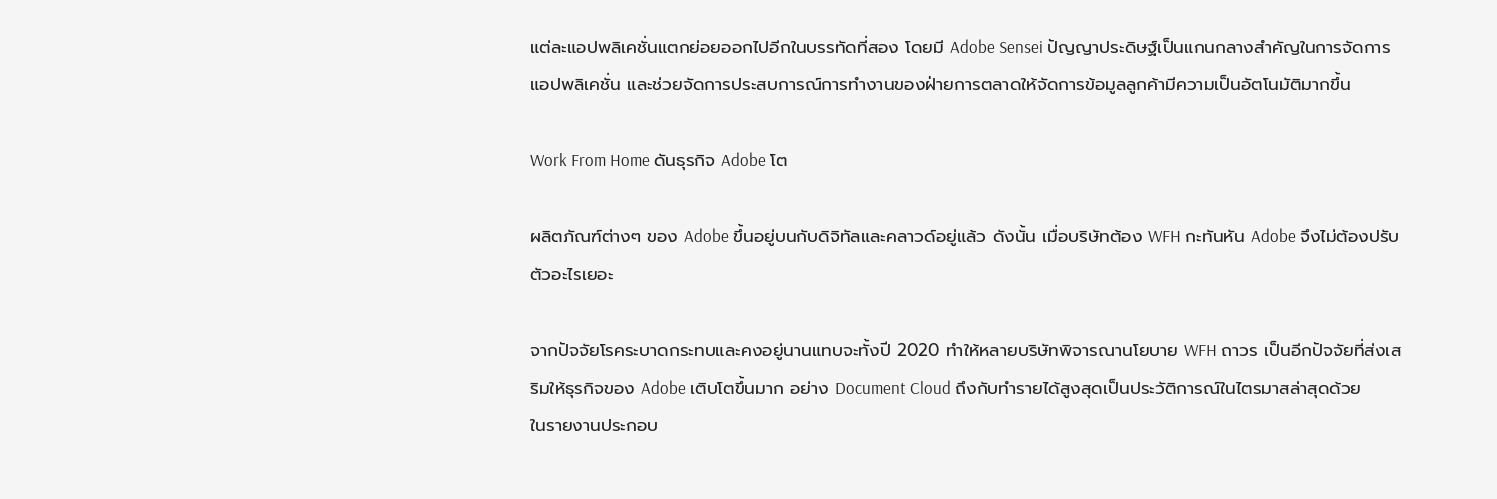แต่ละแอปพลิเคชั่นแตกย่อยออกไปอีกในบรรทัดที่สอง โดยมี Adobe Sensei ปัญญาประดิษฐ์เป็นแกนกลางสำคัญในการจัดการแอปพลิเคชั่น และช่วยจัดการประสบการณ์การทำงานของฝ่ายการตลาดให้จัดการข้อมูลลูกค้ามีความเป็นอัตโนมัติมากขึ้น

Work From Home ดันธุรกิจ Adobe โต

ผลิตภัณฑ์ต่างๆ ของ Adobe ขึ้นอยู่บนกับดิจิทัลและคลาวด์อยู่แล้ว ดังนั้น เมื่อบริษัทต้อง WFH กะทันหัน Adobe จึงไม่ต้องปรับตัวอะไรเยอะ

จากปัจจัยโรคระบาดกระทบและคงอยู่นานแทบจะทั้งปี 2020 ทำให้หลายบริษัทพิจารณานโยบาย WFH ถาวร เป็นอีกปัจจัยที่ส่งเสริมให้ธุรกิจของ Adobe เติบโตขึ้นมาก อย่าง Document Cloud ถึงกับทำรายได้สูงสุดเป็นประวัติการณ์ในไตรมาสล่าสุดด้วย
ในรายงานประกอบ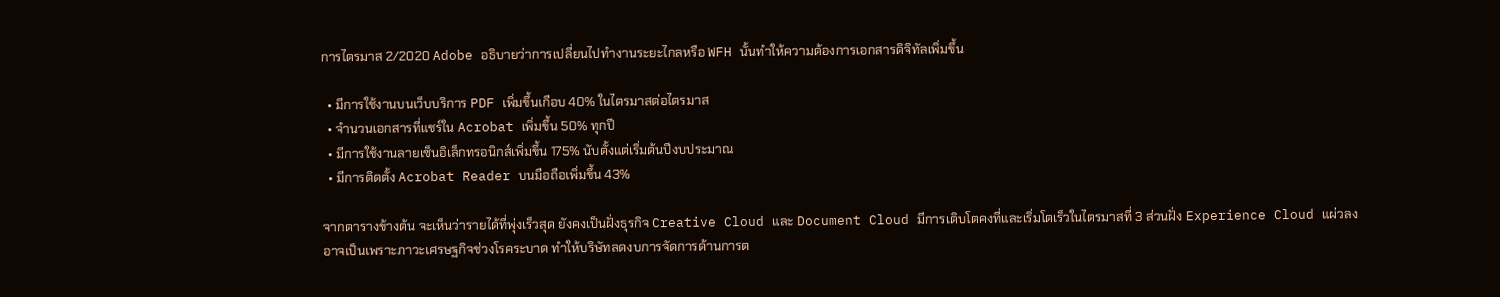การไตรมาส 2/2020 Adobe อธิบายว่าการเปลี่ยนไปทำงานระยะไกลหรือ WFH นั้นทำให้ความต้องการเอกสารดิจิทัลเพิ่มขึ้น

  • มีการใช้งานบนเว็บบริการ PDF เพิ่มขึ้นเกือบ 40% ในไตรมาสต่อไตรมาส
  • จำนวนเอกสารที่แชร์ใน Acrobat เพิ่มขึ้น 50% ทุกปี
  • มีการใช้งานลายเซ็นอิเล็กทรอนิกส์เพิ่มขึ้น 175% นับตั้งแต่เริ่มต้นปีงบประมาณ
  • มีการติดตั้ง Acrobat Reader บนมือถือเพิ่มขึ้น 43%

จากตารางข้างต้น จะเห็นว่ารายได้ที่พุ่งเร็วสุด ยังคงเป็นฝั่งธุรกิจ Creative Cloud และ Document Cloud มีการเติบโตคงที่และเริ่มโตเร็วในไตรมาสที่ 3 ส่วนฝั่ง Experience Cloud แผ่วลง อาจเป็นเพราะภาวะเศรษฐกิจช่วงโรคระบาด ทำให้บริษัทลดงบการจัดการด้านการต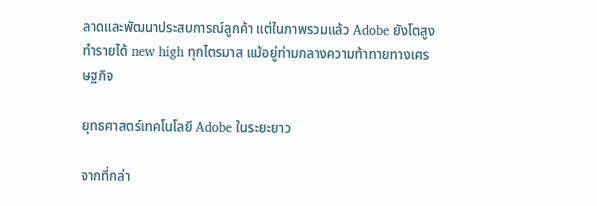ลาดและพัฒนาประสบการณ์ลูกค้า แต่ในภาพรวมแล้ว Adobe ยังโตสูง ทำรายได้ new high ทุกไตรมาส แม้อยู่ท่ามกลางความท้าทายทางเศรษฐกิจ

ยุทธศาสตร์เทคโนโลยี Adobe ในระยะยาว

จากที่กล่า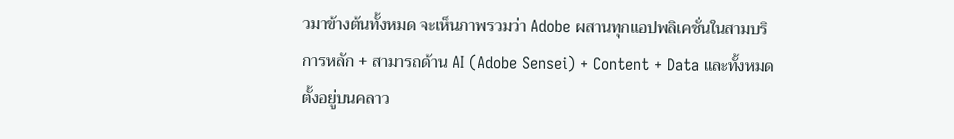วมาข้างต้นทั้งหมด จะเห็นภาพรวมว่า Adobe ผสานทุกแอปพลิเคชั่นในสามบริการหลัก + สามารถด้าน AI (Adobe Sensei) + Content + Data และทั้งหมดตั้งอยู่บนคลาว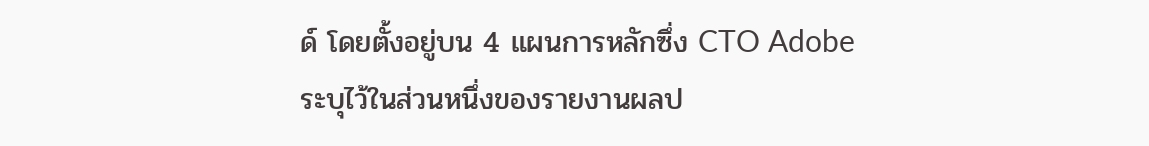ด์ โดยตั้งอยู่บน 4 แผนการหลักซึ่ง CTO Adobe ระบุไว้ในส่วนหนึ่งของรายงานผลป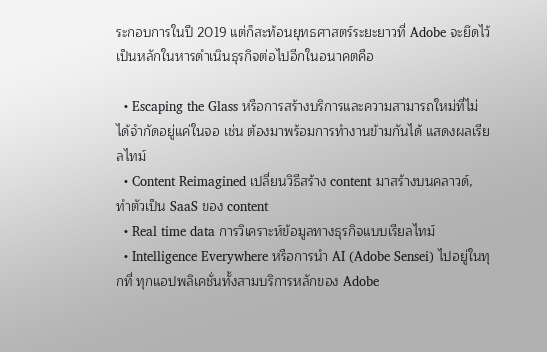ระกอบการในปี 2019 แต่ก็สะท้อนยุทธศาสตร์ระยะยาวที่ Adobe จะยึดไว้เป็นหลักในหารดำเนินธุรกิจต่อไปอีกในอนาคตคือ

  • Escaping the Glass หรือการสร้างบริการและความสามารถใหม่ที่ไม่ได้จำกัดอยู่แค่ในจอ เช่น ต้องมาพร้อมการทำงานข้ามกันได้ แสดงผลเรียลไทม์
  • Content Reimagined เปลี่ยนวิธีสร้าง content มาสร้างบนคลาวด์, ทำตัวเป็น SaaS ของ content
  • Real time data การวิเคราะห์ข้อมูลทางธุรกิจแบบเรียลไทม์
  • Intelligence Everywhere หรือการนำ AI (Adobe Sensei) ไปอยู่ในทุกที่ ทุกแอปพลิเคชั่นทั้งสามบริการหลักของ Adobe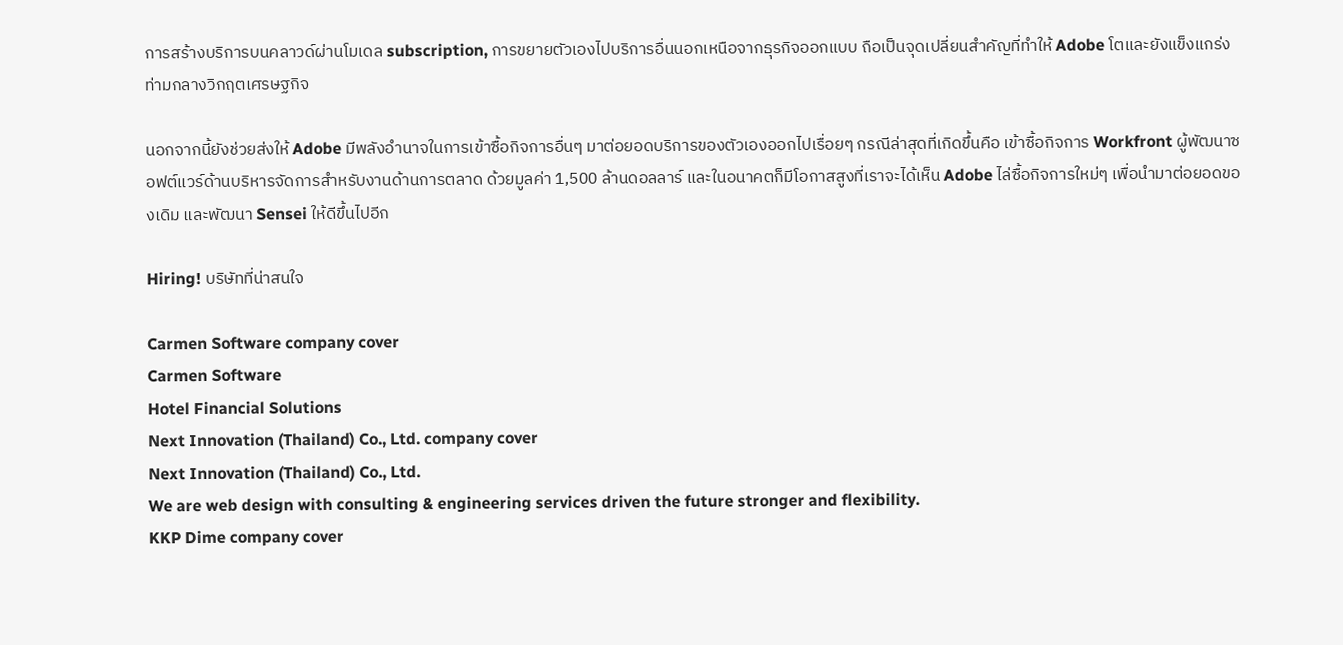การสร้างบริการบนคลาวด์ผ่านโมเดล subscription, การขยายตัวเองไปบริการอื่นนอกเหนือจากธุรกิจออกแบบ ถือเป็นจุดเปลี่ยนสำคัญที่ทำให้ Adobe โตและยังแข็งแกร่งท่ามกลางวิกฤตเศรษฐกิจ

นอกจากนี้ยังช่วยส่งให้ Adobe มีพลังอำนาจในการเข้าซื้อกิจการอื่นๆ มาต่อยอดบริการของตัวเองออกไปเรื่อยๆ กรณีล่าสุดที่เกิดขึ้นคือ เข้าซื้อกิจการ Workfront ผู้พัฒนาซอฟต์แวร์ด้านบริหารจัดการสำหรับงานด้านการตลาด ด้วยมูลค่า 1,500 ล้านดอลลาร์ และในอนาคตก็มีโอกาสสูงที่เราจะได้เห็น Adobe ไล่ซื้อกิจการใหม่ๆ เพื่อนำมาต่อยอดของเดิม และพัฒนา Sensei ให้ดีขึ้นไปอีก

Hiring! บริษัทที่น่าสนใจ

Carmen Software company cover
Carmen Software
Hotel Financial Solutions
Next Innovation (Thailand) Co., Ltd. company cover
Next Innovation (Thailand) Co., Ltd.
We are web design with consulting & engineering services driven the future stronger and flexibility.
KKP Dime company cover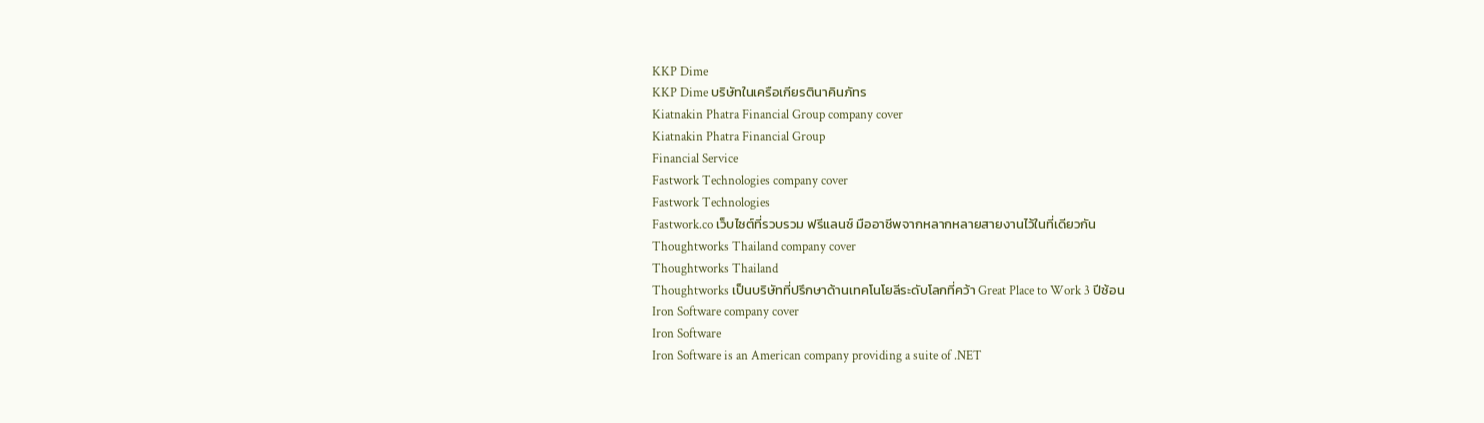KKP Dime
KKP Dime บริษัทในเครือเกียรตินาคินภัทร
Kiatnakin Phatra Financial Group company cover
Kiatnakin Phatra Financial Group
Financial Service
Fastwork Technologies company cover
Fastwork Technologies
Fastwork.co เว็บไซต์ที่รวบรวม ฟรีแลนซ์ มืออาชีพจากหลากหลายสายงานไว้ในที่เดียวกัน
Thoughtworks Thailand company cover
Thoughtworks Thailand
Thoughtworks เป็นบริษัทที่ปรึกษาด้านเทคโนโยลีระดับโลกที่คว้า Great Place to Work 3 ปีซ้อน
Iron Software company cover
Iron Software
Iron Software is an American company providing a suite of .NET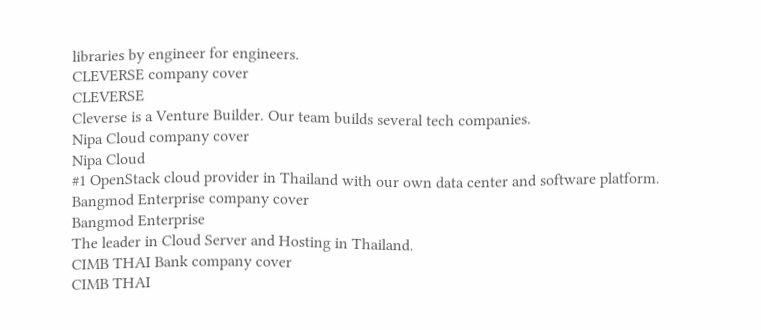libraries by engineer for engineers.
CLEVERSE company cover
CLEVERSE
Cleverse is a Venture Builder. Our team builds several tech companies.
Nipa Cloud company cover
Nipa Cloud
#1 OpenStack cloud provider in Thailand with our own data center and software platform.
Bangmod Enterprise company cover
Bangmod Enterprise
The leader in Cloud Server and Hosting in Thailand.
CIMB THAI Bank company cover
CIMB THAI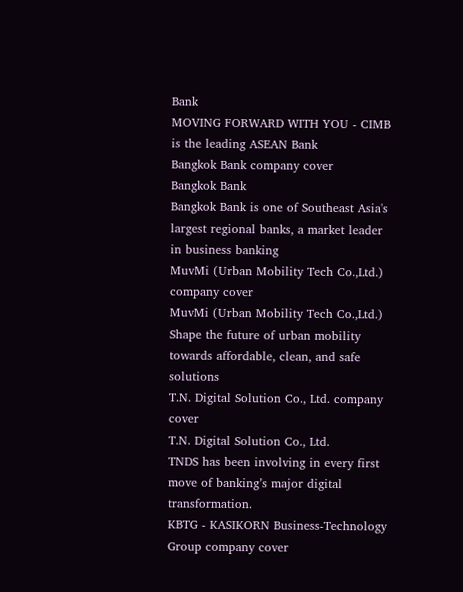Bank
MOVING FORWARD WITH YOU - CIMB is the leading ASEAN Bank
Bangkok Bank company cover
Bangkok Bank
Bangkok Bank is one of Southeast Asia's largest regional banks, a market leader in business banking
MuvMi (Urban Mobility Tech Co.,Ltd.) company cover
MuvMi (Urban Mobility Tech Co.,Ltd.)
Shape the future of urban mobility towards affordable, clean, and safe solutions
T.N. Digital Solution Co., Ltd. company cover
T.N. Digital Solution Co., Ltd.
TNDS has been involving in every first move of banking’s major digital transformation.
KBTG - KASIKORN Business-Technology Group company cover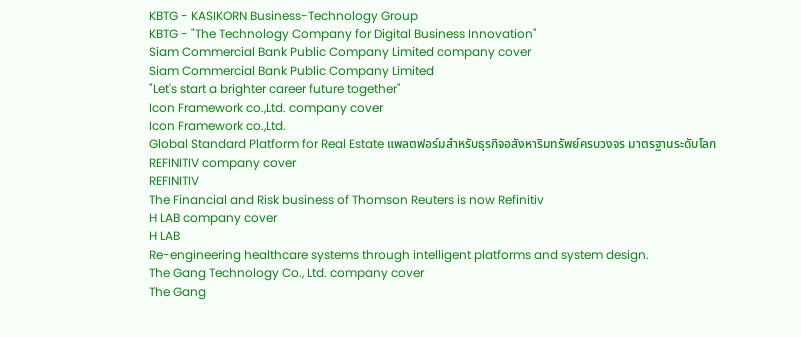KBTG - KASIKORN Business-Technology Group
KBTG - "The Technology Company for Digital Business Innovation"
Siam Commercial Bank Public Company Limited company cover
Siam Commercial Bank Public Company Limited
"Let's start a brighter career future together"
Icon Framework co.,Ltd. company cover
Icon Framework co.,Ltd.
Global Standard Platform for Real Estate แพลตฟอร์มสำหรับธุรกิจอสังหาริมทรัพย์ครบวงจร มาตรฐานระดับโลก
REFINITIV company cover
REFINITIV
The Financial and Risk business of Thomson Reuters is now Refinitiv
H LAB company cover
H LAB
Re-engineering healthcare systems through intelligent platforms and system design.
The Gang Technology Co., Ltd. company cover
The Gang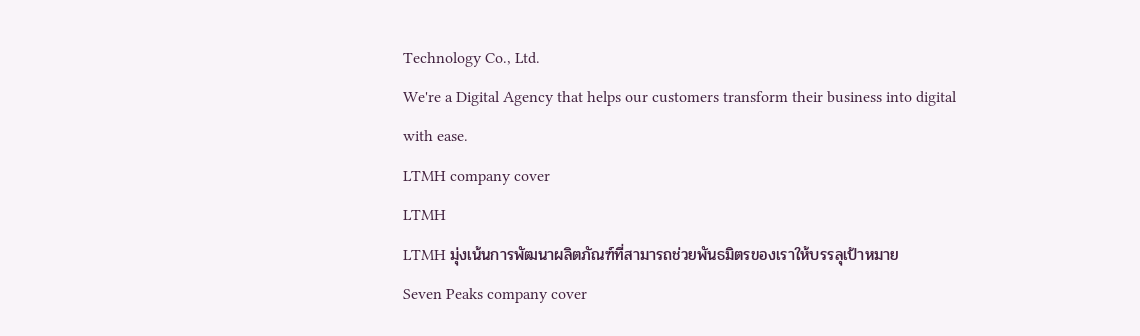Technology Co., Ltd.
We're a Digital Agency that helps our customers transform their business into digital with ease.
LTMH company cover
LTMH
LTMH มุ่งเน้นการพัฒนาผลิตภัณฑ์ที่สามารถช่วยพันธมิตรของเราให้บรรลุเป้าหมาย
Seven Peaks company cover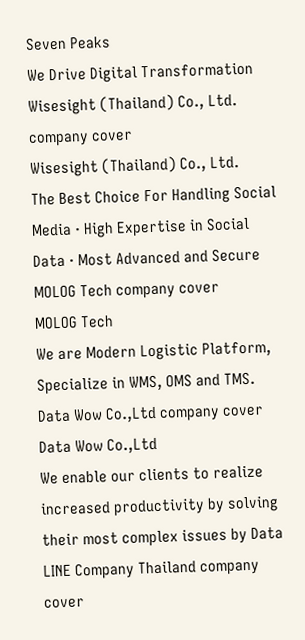Seven Peaks
We Drive Digital Transformation
Wisesight (Thailand) Co., Ltd. company cover
Wisesight (Thailand) Co., Ltd.
The Best Choice For Handling Social Media · High Expertise in Social Data · Most Advanced and Secure
MOLOG Tech company cover
MOLOG Tech
We are Modern Logistic Platform, Specialize in WMS, OMS and TMS.
Data Wow Co.,Ltd company cover
Data Wow Co.,Ltd
We enable our clients to realize increased productivity by solving their most complex issues by Data
LINE Company Thailand company cover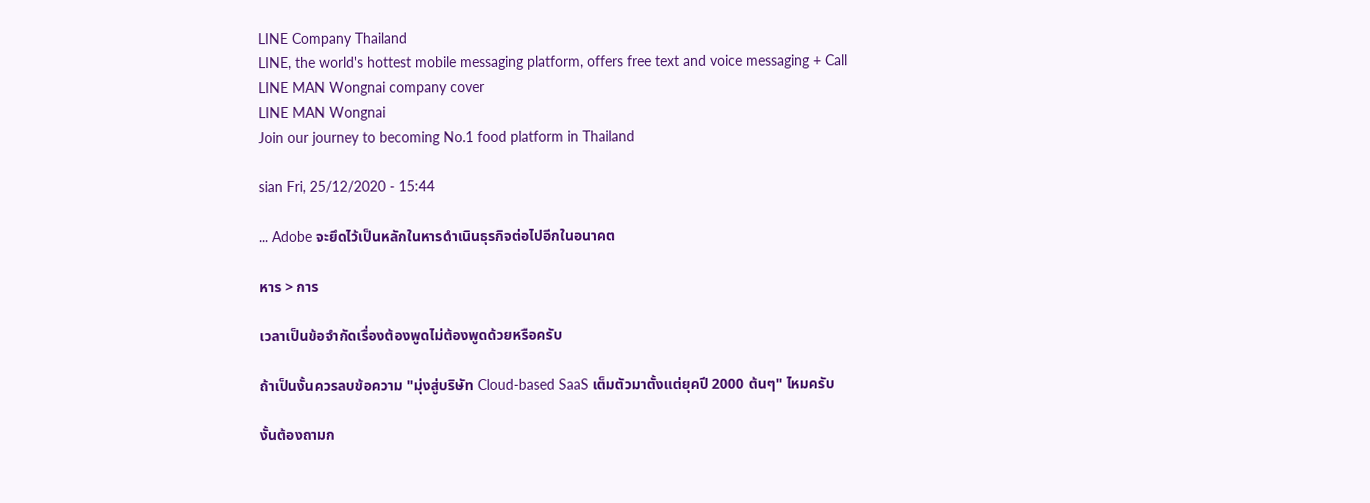LINE Company Thailand
LINE, the world's hottest mobile messaging platform, offers free text and voice messaging + Call
LINE MAN Wongnai company cover
LINE MAN Wongnai
Join our journey to becoming No.1 food platform in Thailand

sian Fri, 25/12/2020 - 15:44

... Adobe จะยึดไว้เป็นหลักในหารดำเนินธุรกิจต่อไปอีกในอนาคต

หาร > การ

เวลาเป็นข้อจำกัดเรื่องต้องพูดไม่ต้องพูดด้วยหรือครับ

ถ้าเป็นงั้นควรลบข้อความ "มุ่งสู่บริษัท Cloud-based SaaS เต็มตัวมาตั้งแต่ยุคปี 2000 ต้นๆ" ไหมครับ

งั้นต้องถามก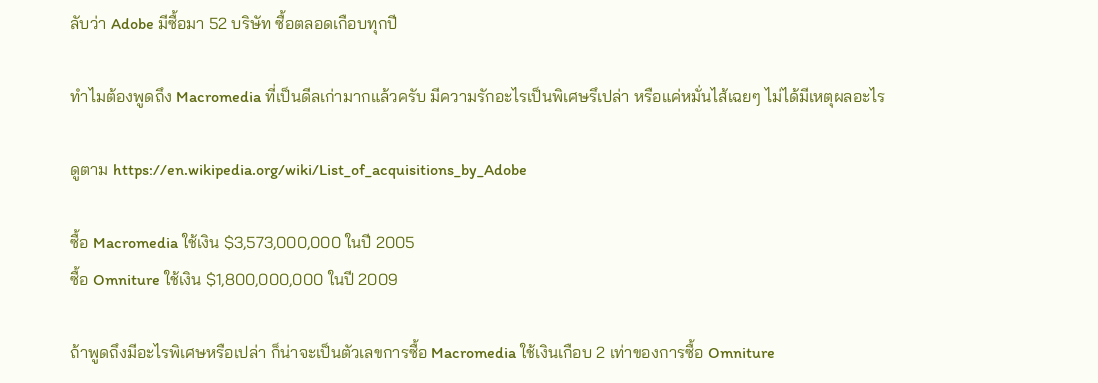ลับว่า Adobe มีซื้อมา 52 บริษัท ซื้อตลอดเกือบทุกปี

ทำไมต้องพูดถึง Macromedia ที่เป็นดีลเก่ามากแล้วครับ มีความรักอะไรเป็นพิเศษรึเปล่า หรือแค่หมั่นไส้เฉยๆ ไม่ได้มีเหตุผลอะไร

ดูตาม https://en.wikipedia.org/wiki/List_of_acquisitions_by_Adobe

ซื้อ Macromedia ใช้เงิน $3,573,000,000 ในปี 2005
ซื้อ Omniture ใช้เงิน $1,800,000,000 ในปี 2009

ถ้าพูดถึงมีอะไรพิเศษหรือเปล่า ก็น่าจะเป็นตัวเลขการซื้อ Macromedia ใช้เงินเกือบ 2 เท่าของการซื้อ Omniture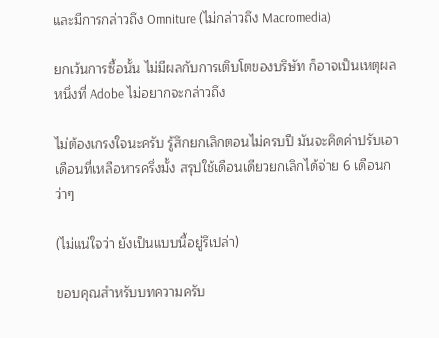และมีการกล่าวถึง Omniture (ไม่กล่าวถึง Macromedia)

ยกเว้นการซื้อนั้น ไม่มีผลกับการเติบโตของบริษัท ก็อาจเป็นเหตุผลหนึ่งที่ Adobe ไม่อยากจะกล่าวถึง

ไม่ต้องเกรงใจนะครับ รู้สึกยกเลิกตอนไม่ครบปี มันจะคิดค่าปรับเอาเดือนที่เหลือหารครึ่งมั้ง สรุปใช้เดือนเดียวยกเลิกได้จ่าย 6 เดือนกว่าๆ

(ไม่แน่ใจว่า ยังเป็นแบบนี้อยู่รึเปล่า)

ขอบคุณสำหรับบทความครับ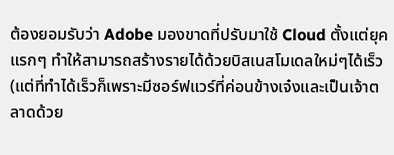ต้องยอมรับว่า Adobe มองขาดที่ปรับมาใช้ Cloud ตั้งแต่ยุคแรกๆ ทำให้สามารถสร้างรายได้ด้วยบิสเนสโมเดลใหม่ๆได้เร็ว (แต่ที่ทำได้เร็วก็เพราะมีซอร์ฟแวร์ที่ค่อนข้างเจ๋งและเป็นเจ้าตลาดด้วย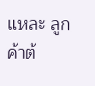แหละ ลูกค้าต้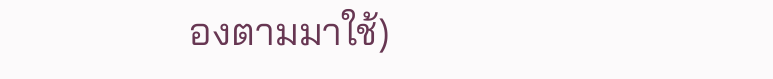องตามมาใช้)